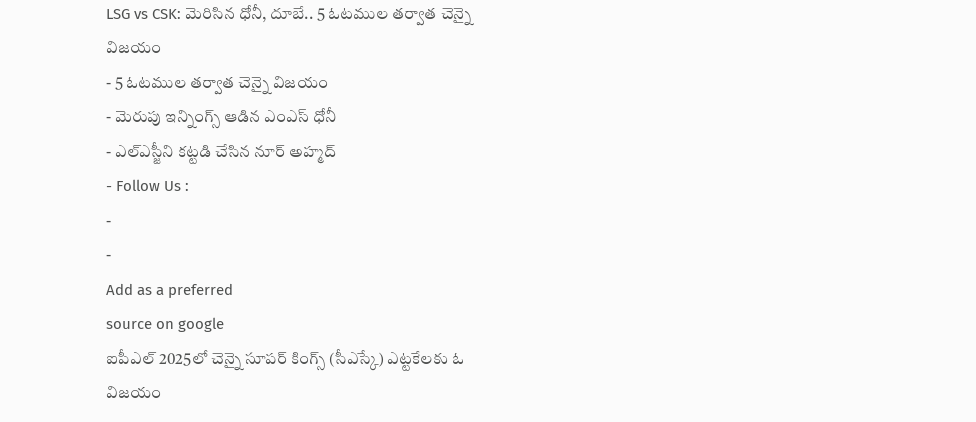LSG vs CSK: మెరిసిన ధోనీ, దూబే.. 5 ఓటముల తర్వాత చెన్నై విజయం
- 5 ఓటముల తర్వాత చెన్నై విజయం
- మెరుపు ఇన్నింగ్స్ ఆడిన ఎంఎస్ ధోనీ
- ఎల్ఎస్జీని కట్టడి చేసిన నూర్ అహ్మద్
- Follow Us :
-
-
Add as a preferred
source on google
ఐపీఎల్ 2025లో చెన్నై సూపర్ కింగ్స్ (సీఎస్కే) ఎట్టకేలకు ఓ విజయం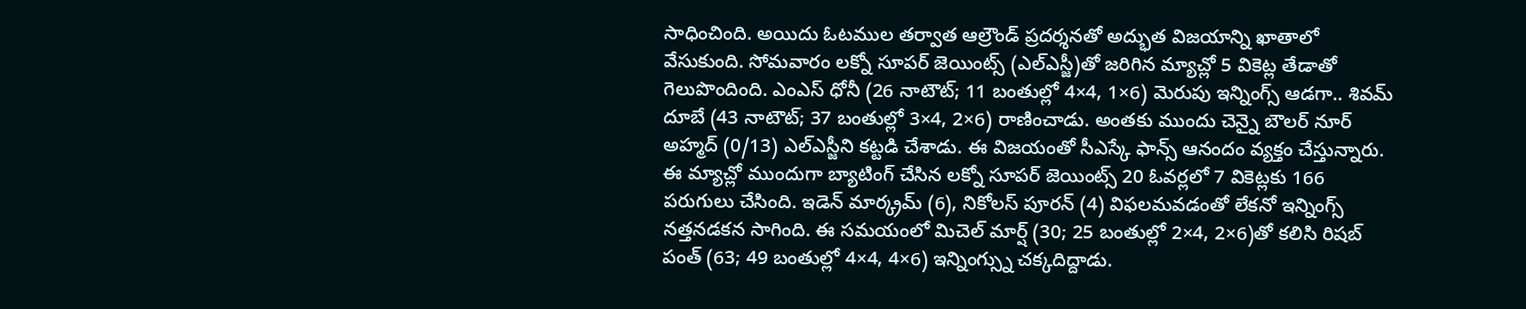సాధించింది. అయిదు ఓటముల తర్వాత ఆల్రౌండ్ ప్రదర్శనతో అద్భుత విజయాన్ని ఖాతాలో వేసుకుంది. సోమవారం లక్నో సూపర్ జెయింట్స్ (ఎల్ఎస్జీ)తో జరిగిన మ్యాచ్లో 5 వికెట్ల తేడాతో గెలుపొందింది. ఎంఎస్ ధోనీ (26 నాటౌట్; 11 బంతుల్లో 4×4, 1×6) మెరుపు ఇన్నింగ్స్ ఆడగా.. శివమ్ దూబే (43 నాటౌట్; 37 బంతుల్లో 3×4, 2×6) రాణించాడు. అంతకు ముందు చెన్నై బౌలర్ నూర్ అహ్మద్ (0/13) ఎల్ఎస్జీని కట్టడి చేశాడు. ఈ విజయంతో సీఎస్కే ఫాన్స్ ఆనందం వ్యక్తం చేస్తున్నారు.
ఈ మ్యాచ్లో ముందుగా బ్యాటింగ్ చేసిన లక్నో సూపర్ జెయింట్స్ 20 ఓవర్లలో 7 వికెట్లకు 166 పరుగులు చేసింది. ఇడెన్ మార్క్రమ్ (6), నికోలస్ పూరన్ (4) విఫలమవడంతో లేకనో ఇన్నింగ్స్ నత్తనడకన సాగింది. ఈ సమయంలో మిచెల్ మార్ష్ (30; 25 బంతుల్లో 2×4, 2×6)తో కలిసి రిషబ్ పంత్ (63; 49 బంతుల్లో 4×4, 4×6) ఇన్నింగ్స్ను చక్కదిద్దాడు.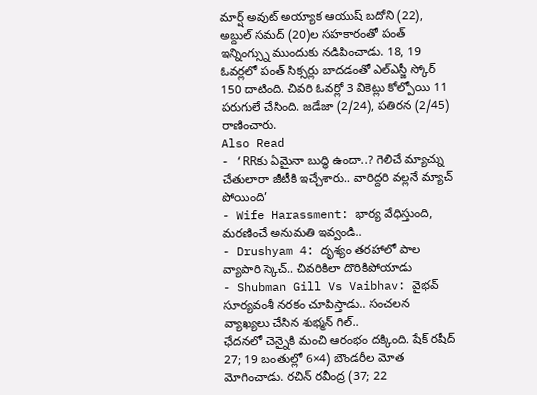మార్ష్ అవుట్ అయ్యాక ఆయుష్ బదోని (22), అబ్దుల్ సమద్ (20)ల సహకారంతో పంత్ ఇన్నింగ్స్ను ముందుకు నడిపించాడు. 18, 19 ఓవర్లలో పంత్ సిక్సర్లు బాదడంతో ఎల్ఎస్జీ స్కోర్ 150 దాటింది. చివరి ఓవర్లో 3 వికెట్లు కోల్పోయి 11 పరుగులే చేసింది. జడేజా (2/24), పతిరన (2/45) రాణించారు.
Also Read
- ‘RRకు ఏమైనా బుద్ధి ఉందా..? గెలిచే మ్యాచ్ను చేతులారా జీటీకి ఇచ్చేశారు.. వారిద్దరి వల్లనే మ్యాచ్ పోయింది’
- Wife Harassment: భార్య వేధిస్తుంది, మరణించే అనుమతి ఇవ్వండి..
- Drushyam 4: దృశ్యం తరహాలో పాల వ్యాపారి స్కెచ్.. చివరికిలా దొరికిపోయాడు
- Shubman Gill Vs Vaibhav: వైభవ్ సూర్యవంశీ నరకం చూపిస్తాడు.. సంచలన వ్యాఖ్యలు చేసిన శుభ్మన్ గిల్..
ఛేదనలో చెన్నైకి మంచి ఆరంభం దక్కింది. షేక్ రషీద్ 27; 19 బంతుల్లో 6×4) బౌండరీల మోత మోగించాడు. రచిన్ రవీంద్ర (37; 22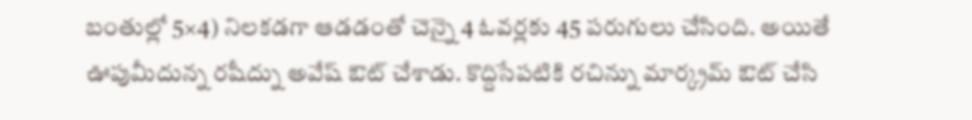బంతుల్లో 5×4) నిలకడగా ఆడడంతో చెన్నై 4 ఓవర్లకు 45 పరుగులు చేసింది. అయితే ఊపుమీదున్న రషీద్ను అవేష్ ఔట్ చేశాడు. కొద్దిసేపటికి రచిన్ను మార్క్రమ్ ఔట్ చేసి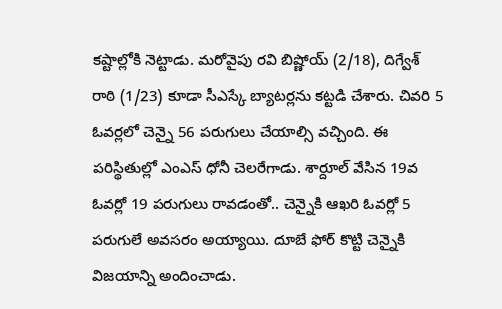కష్టాల్లోకి నెట్టాడు. మరోవైపు రవి బిష్ణోయ్ (2/18), దిగ్వేశ్ రాఠి (1/23) కూడా సీఎస్కే బ్యాటర్లను కట్టడి చేశారు. చివరి 5 ఓవర్లలో చెన్నై 56 పరుగులు చేయాల్సి వచ్చింది. ఈ పరిస్థితుల్లో ఎంఎస్ ధోనీ చెలరేగాడు. శార్దూల్ వేసిన 19వ ఓవర్లో 19 పరుగులు రావడంతో.. చెన్నైకి ఆఖరి ఓవర్లో 5 పరుగులే అవసరం అయ్యాయి. దూబే ఫోర్ కొట్టి చెన్నైకి విజయాన్ని అందించాడు.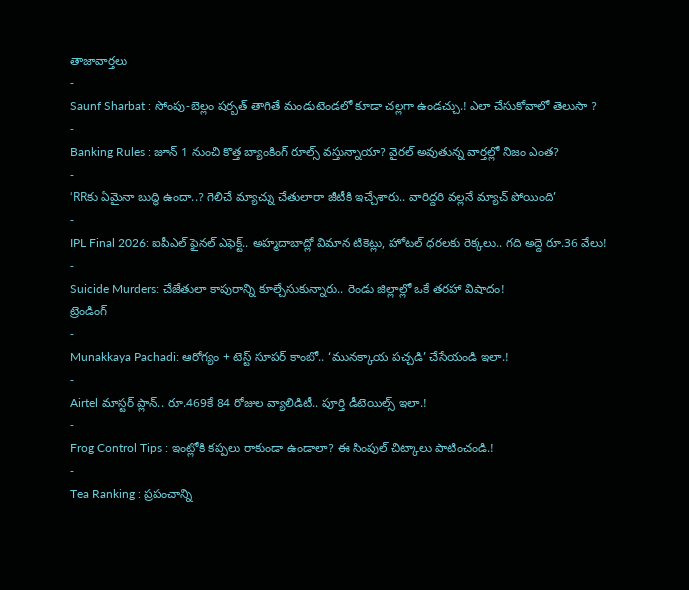తాజావార్తలు
-
Saunf Sharbat : సోంపు-బెల్లం షర్బత్ తాగితే మండుటెండలో కూడా చల్లగా ఉండచ్చు.! ఎలా చేసుకోవాలో తెలుసా ?
-
Banking Rules : జూన్ 1 నుంచి కొత్త బ్యాంకింగ్ రూల్స్ వస్తున్నాయా? వైరల్ అవుతున్న వార్తల్లో నిజం ఎంత?
-
‘RRకు ఏమైనా బుద్ధి ఉందా..? గెలిచే మ్యాచ్ను చేతులారా జీటీకి ఇచ్చేశారు.. వారిద్దరి వల్లనే మ్యాచ్ పోయింది’
-
IPL Final 2026: ఐపీఎల్ ఫైనల్ ఎఫెక్ట్.. అహ్మదాబాద్లో విమాన టికెట్లు, హోటల్ ధరలకు రెక్కలు.. గది అద్దె రూ.36 వేలు!
-
Suicide Murders: చేజేతులా కాపురాన్ని కూల్చేసుకున్నారు.. రెండు జిల్లాల్లో ఒకే తరహా విషాదం!
ట్రెండింగ్
-
Munakkaya Pachadi: ఆరోగ్యం + టెస్ట్ సూపర్ కాంబో.. ‘మునక్కాయ పచ్చడి’ చేసేయండి ఇలా.!
-
Airtel మాస్టర్ ప్లాన్.. రూ.469కే 84 రోజుల వ్యాలిడిటీ.. పూర్తి డీటెయిల్స్ ఇలా.!
-
Frog Control Tips : ఇంట్లోకి కప్పలు రాకుండా ఉండాలా? ఈ సింపుల్ చిట్కాలు పాటించండి.!
-
Tea Ranking : ప్రపంచాన్ని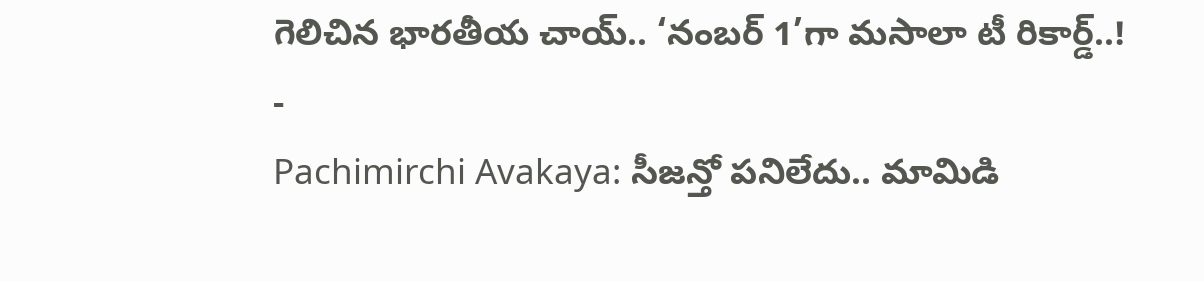గెలిచిన భారతీయ చాయ్.. ‘నంబర్ 1’గా మసాలా టీ రికార్డ్..!
-
Pachimirchi Avakaya: సీజన్తో పనిలేదు.. మామిడి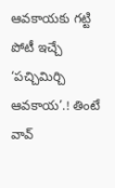ఆవకాయకు గట్టి పోటీ ఇచ్చే ‘పచ్చిమిర్చి ఆవకాయ’.! తింటే వావ్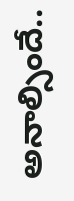అనాల్సిందే..